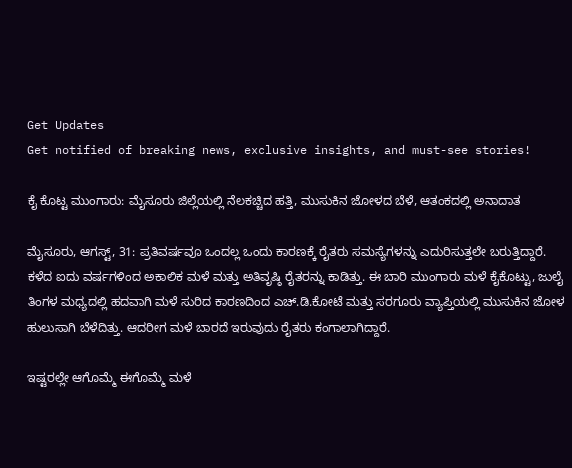Get Updates
Get notified of breaking news, exclusive insights, and must-see stories!

ಕೈ ಕೊಟ್ಟ ಮುಂಗಾರು: ಮೈಸೂರು ಜಿಲ್ಲೆಯಲ್ಲಿ ನೆಲಕಚ್ಚಿದ ಹತ್ತಿ, ಮುಸುಕಿನ ಜೋಳದ ಬೆಳೆ, ಆತಂಕದಲ್ಲಿ ಅನಾದಾತ

ಮೈಸೂರು, ಆಗಸ್ಟ್‌, 31: ಪ್ರತಿವರ್ಷವೂ ಒಂದಲ್ಲ ಒಂದು ಕಾರಣಕ್ಕೆ ರೈತರು ಸಮಸ್ಯೆಗಳನ್ನು ಎದುರಿಸುತ್ತಲೇ ಬರುತ್ತಿದ್ದಾರೆ. ಕಳೆದ ಐದು ವರ್ಷಗಳಿಂದ ಅಕಾಲಿಕ ಮಳೆ ಮತ್ತು ಅತಿವೃಷ್ಠಿ ರೈತರನ್ನು ಕಾಡಿತ್ತು. ಈ ಬಾರಿ ಮುಂಗಾರು ಮಳೆ ಕೈಕೊಟ್ಟು, ಜುಲೈ ತಿಂಗಳ ಮಧ್ಯದಲ್ಲಿ ಹದವಾಗಿ ಮಳೆ ಸುರಿದ ಕಾರಣದಿಂದ ಎಚ್.ಡಿ.ಕೋಟೆ ಮತ್ತು ಸರಗೂರು ವ್ಯಾಪ್ತಿಯಲ್ಲಿ ಮುಸುಕಿನ ಜೋಳ ಹುಲುಸಾಗಿ ಬೆಳೆದಿತ್ತು. ಆದರೀಗ ಮಳೆ ಬಾರದೆ ಇರುವುದು ರೈತರು ಕಂಗಾಲಾಗಿದ್ದಾರೆ.

ಇಷ್ಟರಲ್ಲೇ ಆಗೊಮ್ಮೆ ಈಗೊಮ್ಮೆ ಮಳೆ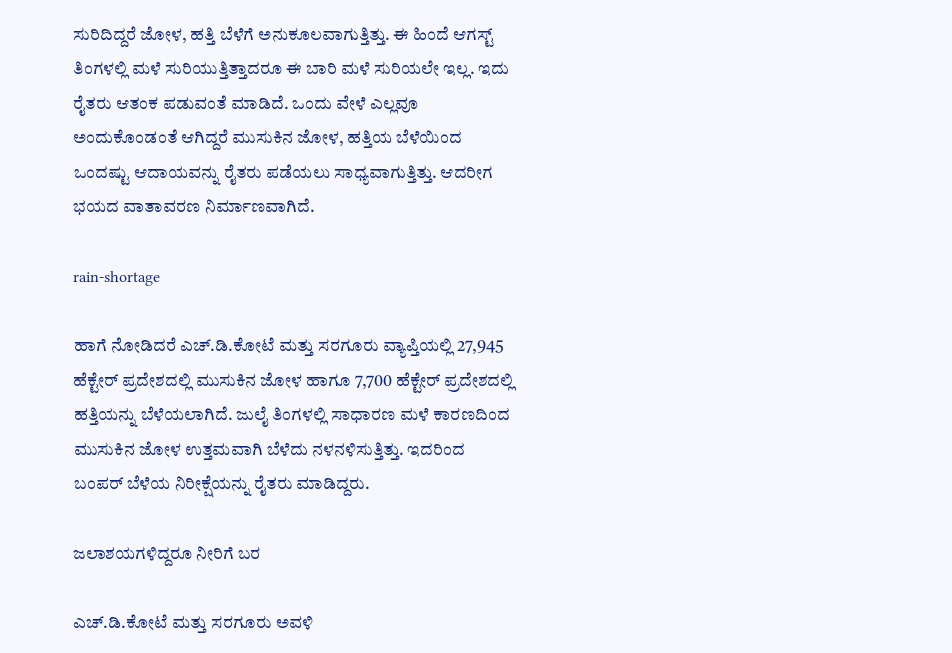ಸುರಿದಿದ್ದರೆ ಜೋಳ, ಹತ್ತಿ ಬೆಳೆಗೆ ಅನುಕೂಲವಾಗುತ್ತಿತ್ತು. ಈ ಹಿಂದೆ ಆಗಸ್ಟ್ ತಿಂಗಳಲ್ಲಿ ಮಳೆ ಸುರಿಯುತ್ತಿತ್ತಾದರೂ ಈ ಬಾರಿ ಮಳೆ ಸುರಿಯಲೇ ಇಲ್ಲ. ಇದು ರೈತರು ಆತಂಕ ಪಡುವಂತೆ ಮಾಡಿದೆ. ಒಂದು ವೇಳೆ ಎಲ್ಲವೂ ಅಂದುಕೊಂಡಂತೆ ಆಗಿದ್ದರೆ ಮುಸುಕಿನ ಜೋಳ, ಹತ್ತಿಯ ಬೆಳೆಯಿಂದ ಒಂದಷ್ಟು ಆದಾಯವನ್ನು ರೈತರು ಪಡೆಯಲು ಸಾಧ್ಯವಾಗುತ್ತಿತ್ತು. ಆದರೀಗ ಭಯದ ವಾತಾವರಣ ನಿರ್ಮಾಣವಾಗಿದೆ.

rain-shortage

ಹಾಗೆ ನೋಡಿದರೆ ಎಚ್.ಡಿ.ಕೋಟೆ ಮತ್ತು ಸರಗೂರು ವ್ಯಾಪ್ತಿಯಲ್ಲಿ 27,945 ಹೆಕ್ಟೇರ್ ಪ್ರದೇಶದಲ್ಲಿ ಮುಸುಕಿನ ಜೋಳ ಹಾಗೂ 7,700 ಹೆಕ್ಟೇರ್ ಪ್ರದೇಶದಲ್ಲಿ ಹತ್ತಿಯನ್ನು ಬೆಳೆಯಲಾಗಿದೆ. ಜುಲೈ ತಿಂಗಳಲ್ಲಿ ಸಾಧಾರಣ ಮಳೆ ಕಾರಣದಿಂದ ಮುಸುಕಿನ ಜೋಳ ಉತ್ತಮವಾಗಿ ಬೆಳೆದು ನಳನಳಿಸುತ್ತಿತ್ತು. ಇದರಿಂದ ಬಂಪರ್ ಬೆಳೆಯ ನಿರೀಕ್ಷೆಯನ್ನು ರೈತರು ಮಾಡಿದ್ದರು.

ಜಲಾಶಯಗಳಿದ್ದರೂ ನೀರಿಗೆ ಬರ

ಎಚ್.ಡಿ.ಕೋಟೆ ಮತ್ತು ಸರಗೂರು ಅವಳಿ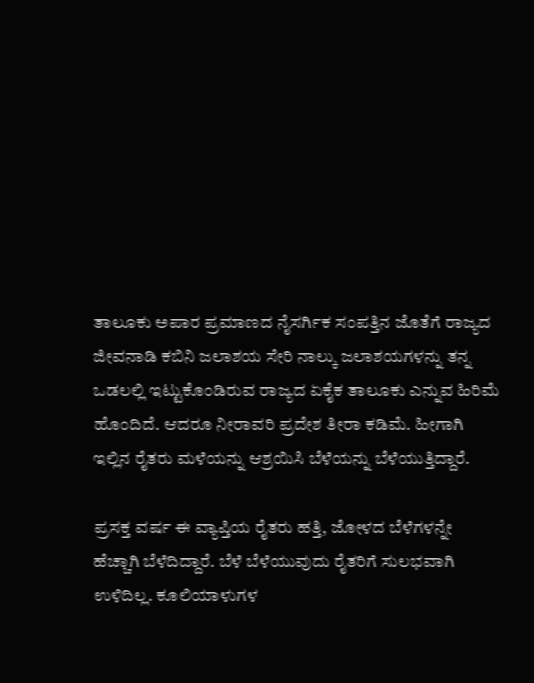ತಾಲೂಕು ಅಪಾರ ಪ್ರಮಾಣದ ನೈಸರ್ಗಿಕ ಸಂಪತ್ತಿನ ಜೊತೆಗೆ ರಾಜ್ಯದ ಜೀವನಾಡಿ ಕಬಿನಿ ಜಲಾಶಯ ಸೇರಿ ನಾಲ್ಕು ಜಲಾಶಯಗಳನ್ನು ತನ್ನ ಒಡಲಲ್ಲಿ ಇಟ್ಟುಕೊಂಡಿರುವ ರಾಜ್ಯದ ಏಕೈಕ ತಾಲೂಕು ಎನ್ನುವ ಹಿರಿಮೆ ಹೊಂದಿದೆ. ಆದರೂ ನೀರಾವರಿ ಪ್ರದೇಶ ತೀರಾ ಕಡಿಮೆ. ಹೀಗಾಗಿ ಇಲ್ಲಿನ ರೈತರು ಮಳೆಯನ್ನು ಆಶ‍್ರಯಿಸಿ ಬೆಳೆಯನ್ನು ಬೆಳೆಯುತ್ತಿದ್ದಾರೆ.

ಪ್ರಸಕ್ತ ವರ್ಷ ಈ ವ್ಯಾಪ್ತಿಯ ರೈತರು ಹತ್ತಿ, ಜೋಳದ ಬೆಳೆಗಳನ್ನೇ ಹೆಚ್ಚಾಗಿ ಬೆಳೆದಿದ್ದಾರೆ. ಬೆಳೆ ಬೆಳೆಯುವುದು ರೈತರಿಗೆ ಸುಲಭವಾಗಿ ಉಳಿದಿಲ್ಲ. ಕೂಲಿಯಾಳುಗಳ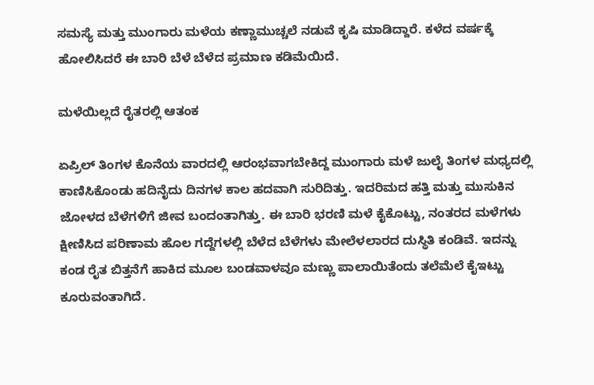ಸಮಸ್ಯೆ ಮತ್ತು ಮುಂಗಾರು ಮಳೆಯ ಕಣ್ಣಾಮುಚ್ಚಲೆ ನಡುವೆ ಕೃಷಿ ಮಾಡಿದ್ದಾರೆ. ಕಳೆದ ವರ್ಷಕ್ಕೆ ಹೋಲಿಸಿದರೆ ಈ ಬಾರಿ ಬೆಳೆ ಬೆಳೆದ ಪ್ರಮಾಣ ಕಡಿಮೆಯಿದೆ.

ಮಳೆಯಿಲ್ಲದೆ ರೈತರಲ್ಲಿ ಆತಂಕ

ಏಪ್ರಿಲ್ ತಿಂಗಳ ಕೊನೆಯ ವಾರದಲ್ಲಿ ಆರಂಭವಾಗಬೇಕಿದ್ದ ಮುಂಗಾರು ಮಳೆ ಜುಲೈ ತಿಂಗಳ ಮಧ್ಯದಲ್ಲಿ ಕಾಣಿಸಿಕೊಂಡು ಹದಿನೈದು ದಿನಗಳ ಕಾಲ ಹದವಾಗಿ ಸುರಿದಿತ್ತು. ಇದರಿಮದ ಹತ್ತಿ ಮತ್ತು ಮುಸುಕಿನ ಜೋಳದ ಬೆಳೆಗಳಿಗೆ ಜೀವ ಬಂದಂತಾಗಿತ್ತು. ಈ ಬಾರಿ ಭರಣಿ ಮಳೆ ಕೈಕೊಟ್ಟು, ನಂತರದ ಮಳೆಗಳು ಕ್ಷೀಣಿಸಿದ ಪರಿಣಾಮ ಹೊಲ ಗದ್ದೆಗಳಲ್ಲಿ ಬೆಳೆದ ಬೆಳೆಗಳು ಮೇಲೆಳಲಾರದ ದುಸ್ಥಿತಿ ಕಂಡಿವೆ. ಇದನ್ನು ಕಂಡ ರೈತ ಬಿತ್ತನೆಗೆ ಹಾಕಿದ ಮೂಲ ಬಂಡವಾಳವೂ ಮಣ್ಣು ಪಾಲಾಯಿತೆಂದು ತಲೆಮೆಲೆ ಕೈಇಟ್ಟು ಕೂರುವಂತಾಗಿದೆ.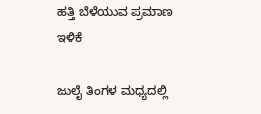ಹತ್ತಿ ಬೆಳೆಯುವ ಪ್ರಮಾಣ ಇಳಿಕೆ

ಜುಲೈ ತಿಂಗಳ ಮಧ್ಯದಲ್ಲಿ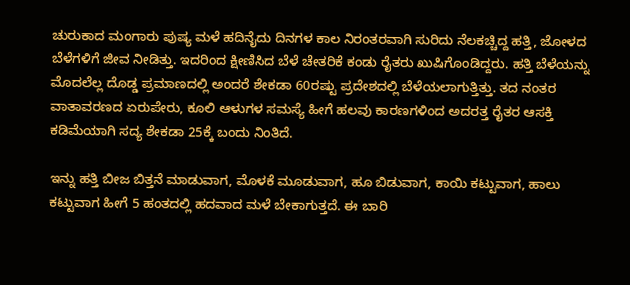ಚುರುಕಾದ ಮಂಗಾರು ಪುಷ್ಯ ಮಳೆ ಹದಿನೈದು ದಿನಗಳ ಕಾಲ ನಿರಂತರವಾಗಿ ಸುರಿದು ನೆಲಕಚ್ಚಿದ್ದ ಹತ್ತಿ, ಜೋಳದ ಬೆಳೆಗಳಿಗೆ ಜೀವ ನೀಡಿತ್ತು. ಇದರಿಂದ ಕ್ಷೀಣಿಸಿದ ಬೆಳೆ ಚೇತರಿಕೆ ಕಂಡು ರೈತರು ಖುಷಿಗೊಂಡಿದ್ದರು. ಹತ್ತಿ ಬೆಳೆಯನ್ನು ಮೊದಲೆಲ್ಲ ದೊಡ್ಡ ಪ್ರಮಾಣದಲ್ಲಿ ಅಂದರೆ ಶೇಕಡಾ 60ರಷ್ಟು ಪ್ರದೇಶದಲ್ಲಿ ಬೆಳೆಯಲಾಗುತ್ತಿತ್ತು. ತದ ನಂತರ ವಾತಾವರಣದ ಏರುಪೇರು, ಕೂಲಿ ಆಳುಗಳ ಸಮಸ್ಯೆ ಹೀಗೆ ಹಲವು ಕಾರಣಗಳಿಂದ ಅದರತ್ತ ರೈತರ ಆಸಕ್ತಿ ಕಡಿಮೆಯಾಗಿ ಸದ್ಯ ಶೇಕಡಾ 25ಕ್ಕೆ ಬಂದು ನಿಂತಿದೆ.

ಇನ್ನು ಹತ್ತಿ ಬೀಜ ಬಿತ್ತನೆ ಮಾಡುವಾಗ, ಮೊಳಕೆ ಮೂಡುವಾಗ, ಹೂ ಬಿಡುವಾಗ, ಕಾಯಿ ಕಟ್ಟುವಾಗ, ಹಾಲು ಕಟ್ಟುವಾಗ ಹೀಗೆ 5 ಹಂತದಲ್ಲಿ ಹದವಾದ ಮಳೆ ಬೇಕಾಗುತ್ತದೆ. ಈ ಬಾರಿ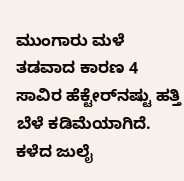ಮುಂಗಾರು ಮಳೆ ತಡವಾದ ಕಾರಣ 4 ಸಾವಿರ ಹೆಕ್ಟೇರ್‌ನಷ್ಟು ಹತ್ತಿ ಬೆಳೆ ಕಡಿಮೆಯಾಗಿದೆ. ಕಳೆದ ಜುಲೈ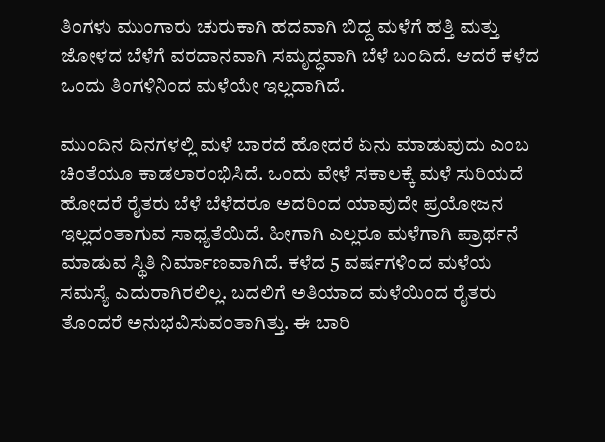ತಿಂಗಳು ಮುಂಗಾರು ಚುರುಕಾಗಿ ಹದವಾಗಿ ಬಿದ್ದ ಮಳೆಗೆ ಹತ್ತಿ ಮತ್ತು ಜೋಳದ ಬೆಳೆಗೆ ವರದಾನವಾಗಿ ಸಮೃದ್ಧವಾಗಿ ಬೆಳೆ ಬಂದಿದೆ. ಆದರೆ ಕಳೆದ ಒಂದು ತಿಂಗಳಿನಿಂದ ಮಳೆಯೇ ಇಲ್ಲದಾಗಿದೆ.

ಮುಂದಿನ ದಿನಗಳಲ್ಲಿ ಮಳೆ ಬಾರದೆ ಹೋದರೆ ಏನು ಮಾಡುವುದು ಎಂಬ ಚಿಂತೆಯೂ ಕಾಡಲಾರಂಭಿಸಿದೆ. ಒಂದು ವೇಳೆ ಸಕಾಲಕ್ಕೆ ಮಳೆ ಸುರಿಯದೆ ಹೋದರೆ ರೈತರು ಬೆಳೆ ಬೆಳೆದರೂ ಅದರಿಂದ ಯಾವುದೇ ಪ್ರಯೋಜನ ಇಲ್ಲದಂತಾಗುವ ಸಾಧ್ಯತೆಯಿದೆ. ಹೀಗಾಗಿ ಎಲ್ಲರೂ ಮಳೆಗಾಗಿ ಪ್ರಾರ್ಥನೆ ಮಾಡುವ ಸ್ಥಿತಿ ನಿರ್ಮಾಣವಾಗಿದೆ. ಕಳೆದ 5 ವರ್ಷಗಳಿಂದ ಮಳೆಯ ಸಮಸ್ಯೆ ಎದುರಾಗಿರಲಿಲ್ಲ. ಬದಲಿಗೆ ಅತಿಯಾದ ಮಳೆಯಿಂದ ರೈತರು ತೊಂದರೆ ಅನುಭವಿಸುವಂತಾಗಿತ್ತು. ಈ ಬಾರಿ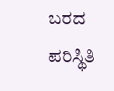ಬರದ ಪರಿಸ್ಥಿತಿ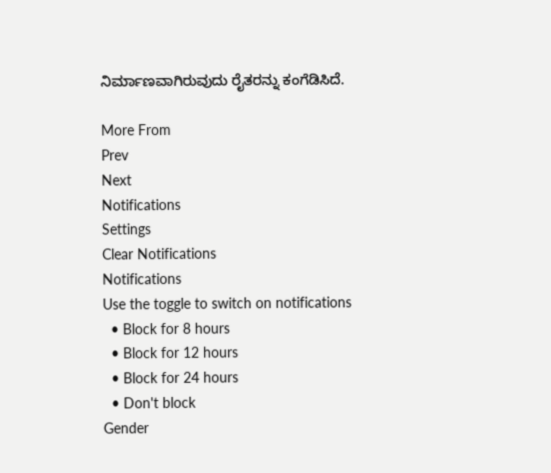ನಿರ್ಮಾಣವಾಗಿರುವುದು ರೈತರನ್ನು ಕಂಗೆಡಿಸಿದೆ.

More From
Prev
Next
Notifications
Settings
Clear Notifications
Notifications
Use the toggle to switch on notifications
  • Block for 8 hours
  • Block for 12 hours
  • Block for 24 hours
  • Don't block
Gender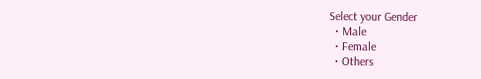Select your Gender
  • Male
  • Female
  • Others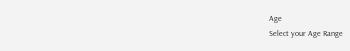Age
Select your Age Range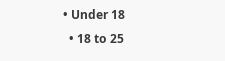• Under 18
  • 18 to 25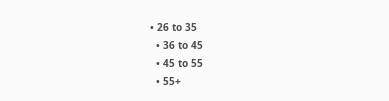• 26 to 35
  • 36 to 45
  • 45 to 55
  • 55+